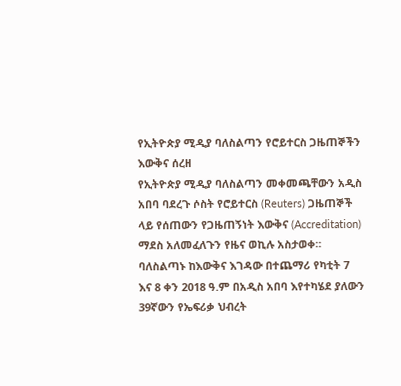የኢትዮጵያ ሚዲያ ባለስልጣን የሮይተርስ ጋዜጠኞችን እውቅና ሰረዘ
የኢትዮጵያ ሚዲያ ባለስልጣን መቀመጫቸውን አዲስ አበባ ባደረጉ ሶስት የሮይተርስ (Reuters) ጋዜጠኞች ላይ የሰጠውን የጋዜጠኝነት እውቅና (Accreditation) ማደስ አለመፈለጉን የዜና ወኪሉ አስታወቀ።
ባለስልጣኑ ከእውቅና እገዳው በተጨማሪ የካቲት 7 እና 8 ቀን 2018 ዓ.ም በአዲስ አበባ እየተካሄደ ያለውን 39ኛውን የኤፍሪቃ ህብረት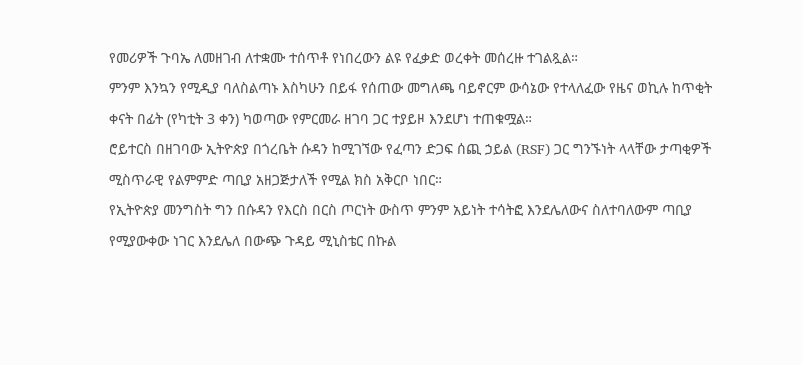የመሪዎች ጉባኤ ለመዘገብ ለተቋሙ ተሰጥቶ የነበረውን ልዩ የፈቃድ ወረቀት መሰረዙ ተገልጿል።
ምንም እንኳን የሚዲያ ባለስልጣኑ እስካሁን በይፋ የሰጠው መግለጫ ባይኖርም ውሳኔው የተላለፈው የዜና ወኪሉ ከጥቂት ቀናት በፊት (የካቲት 3 ቀን) ካወጣው የምርመራ ዘገባ ጋር ተያይዞ እንደሆነ ተጠቁሟል።
ሮይተርስ በዘገባው ኢትዮጵያ በጎረቤት ሱዳን ከሚገኘው የፈጣን ድጋፍ ሰጪ ኃይል (RSF) ጋር ግንኙነት ላላቸው ታጣቂዎች ሚስጥራዊ የልምምድ ጣቢያ አዘጋጅታለች የሚል ክስ አቅርቦ ነበር።
የኢትዮጵያ መንግስት ግን በሱዳን የእርስ በርስ ጦርነት ውስጥ ምንም አይነት ተሳትፎ እንደሌለውና ስለተባለውም ጣቢያ የሚያውቀው ነገር እንደሌለ በውጭ ጉዳይ ሚኒስቴር በኩል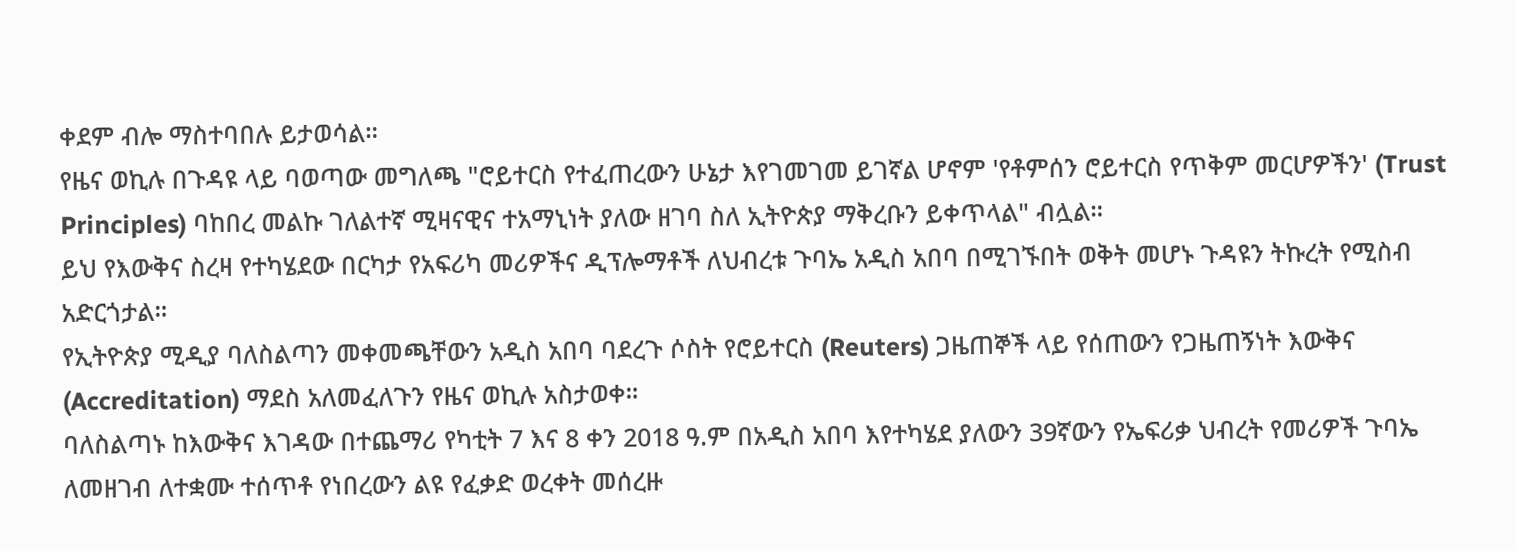ቀደም ብሎ ማስተባበሉ ይታወሳል።
የዜና ወኪሉ በጉዳዩ ላይ ባወጣው መግለጫ "ሮይተርስ የተፈጠረውን ሁኔታ እየገመገመ ይገኛል ሆኖም 'የቶምሰን ሮይተርስ የጥቅም መርሆዎችን' (Trust Principles) ባከበረ መልኩ ገለልተኛ ሚዛናዊና ተአማኒነት ያለው ዘገባ ስለ ኢትዮጵያ ማቅረቡን ይቀጥላል" ብሏል።
ይህ የእውቅና ስረዛ የተካሄደው በርካታ የአፍሪካ መሪዎችና ዲፕሎማቶች ለህብረቱ ጉባኤ አዲስ አበባ በሚገኙበት ወቅት መሆኑ ጉዳዩን ትኩረት የሚስብ አድርጎታል።
የኢትዮጵያ ሚዲያ ባለስልጣን መቀመጫቸውን አዲስ አበባ ባደረጉ ሶስት የሮይተርስ (Reuters) ጋዜጠኞች ላይ የሰጠውን የጋዜጠኝነት እውቅና (Accreditation) ማደስ አለመፈለጉን የዜና ወኪሉ አስታወቀ።
ባለስልጣኑ ከእውቅና እገዳው በተጨማሪ የካቲት 7 እና 8 ቀን 2018 ዓ.ም በአዲስ አበባ እየተካሄደ ያለውን 39ኛውን የኤፍሪቃ ህብረት የመሪዎች ጉባኤ ለመዘገብ ለተቋሙ ተሰጥቶ የነበረውን ልዩ የፈቃድ ወረቀት መሰረዙ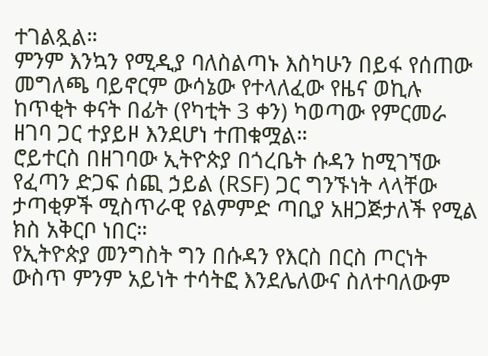ተገልጿል።
ምንም እንኳን የሚዲያ ባለስልጣኑ እስካሁን በይፋ የሰጠው መግለጫ ባይኖርም ውሳኔው የተላለፈው የዜና ወኪሉ ከጥቂት ቀናት በፊት (የካቲት 3 ቀን) ካወጣው የምርመራ ዘገባ ጋር ተያይዞ እንደሆነ ተጠቁሟል።
ሮይተርስ በዘገባው ኢትዮጵያ በጎረቤት ሱዳን ከሚገኘው የፈጣን ድጋፍ ሰጪ ኃይል (RSF) ጋር ግንኙነት ላላቸው ታጣቂዎች ሚስጥራዊ የልምምድ ጣቢያ አዘጋጅታለች የሚል ክስ አቅርቦ ነበር።
የኢትዮጵያ መንግስት ግን በሱዳን የእርስ በርስ ጦርነት ውስጥ ምንም አይነት ተሳትፎ እንደሌለውና ስለተባለውም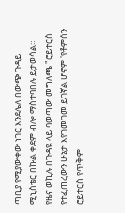ጣቢያ የሚያውቀው ነገር እንደሌለ በውጭ ጉዳይ ሚኒስቴር በኩል ቀደም ብሎ ማስተባበሉ ይታወሳል።
የዜና ወኪሉ በጉዳዩ ላይ ባወጣው መግለጫ "ሮይተርስ የተፈጠረውን ሁኔታ እየገመገመ ይገኛል ሆኖም 'የቶምሰን ሮይተርስ የጥቅም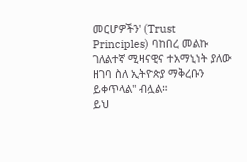መርሆዎችን' (Trust Principles) ባከበረ መልኩ ገለልተኛ ሚዛናዊና ተአማኒነት ያለው ዘገባ ስለ ኢትዮጵያ ማቅረቡን ይቀጥላል" ብሏል።
ይህ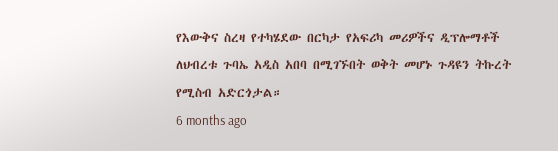የእውቅና ስረዛ የተካሄደው በርካታ የአፍሪካ መሪዎችና ዲፕሎማቶች ለህብረቱ ጉባኤ አዲስ አበባ በሚገኙበት ወቅት መሆኑ ጉዳዩን ትኩረት የሚስብ አድርጎታል።
6 months ago